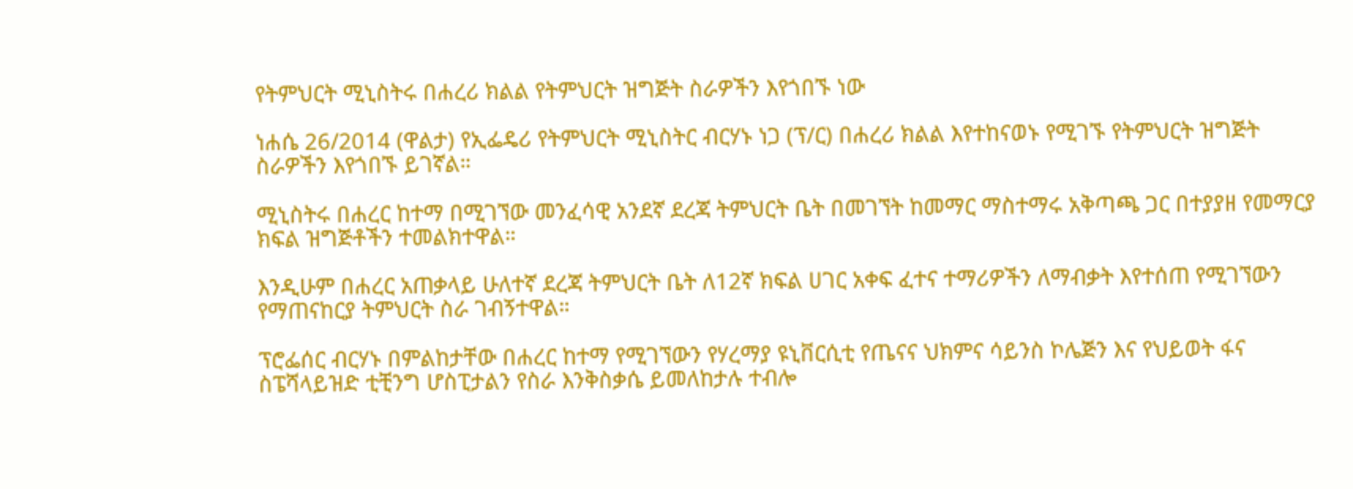የትምህርት ሚኒስትሩ በሐረሪ ክልል የትምህርት ዝግጅት ስራዎችን እየጎበኙ ነው

ነሐሴ 26/2014 (ዋልታ) የኢፌዴሪ የትምህርት ሚኒስትር ብርሃኑ ነጋ (ፕ/ር) በሐረሪ ክልል እየተከናወኑ የሚገኙ የትምህርት ዝግጅት ስራዎችን እየጎበኙ ይገኛል።

ሚኒስትሩ በሐረር ከተማ በሚገኘው መንፈሳዊ አንደኛ ደረጃ ትምህርት ቤት በመገኘት ከመማር ማስተማሩ አቅጣጫ ጋር በተያያዘ የመማርያ ክፍል ዝግጅቶችን ተመልክተዋል።

እንዲሁም በሐረር አጠቃላይ ሁለተኛ ደረጃ ትምህርት ቤት ለ12ኛ ክፍል ሀገር አቀፍ ፈተና ተማሪዎችን ለማብቃት እየተሰጠ የሚገኘውን የማጠናከርያ ትምህርት ስራ ገብኝተዋል።

ፕሮፌሰር ብርሃኑ በምልከታቸው በሐረር ከተማ የሚገኘውን የሃረማያ ዩኒቨርሲቲ የጤናና ህክምና ሳይንስ ኮሌጅን እና የህይወት ፋና ስፔሻላይዝድ ቲቺንግ ሆስፒታልን የስራ እንቅስቃሴ ይመለከታሉ ተብሎ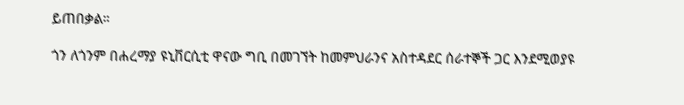ይጠበቃል።

ጎን ለጎንም በሐረማያ ዩኒቨርሲቲ ዋናው ግቢ በመገኘት ከመምህራንና አስተዳደር ሰራተኞች ጋር እንደሚወያዩ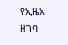የኢዜአ ዘገባ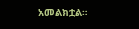አመልክቷል።